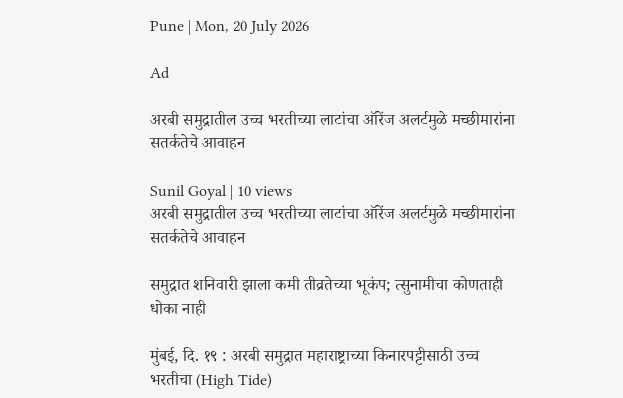Pune | Mon, 20 July 2026

Ad

अरबी समुद्रातील उच्च भरतीच्या लाटांचा ऑरेंज अलर्टमुळे मच्छीमारांना सतर्कतेचे आवाहन

Sunil Goyal | 10 views
अरबी समुद्रातील उच्च भरतीच्या लाटांचा ऑरेंज अलर्टमुळे मच्छीमारांना सतर्कतेचे आवाहन

समुद्रात शनिवारी झाला कमी तीव्रतेच्या भूकंप; त्सुनामीचा कोणताही धोका नाही

मुंबई, दि. १९ : अरबी समुद्रात महाराष्ट्राच्या किनारपट्टीसाठी उच्च भरतीचा (High Tide)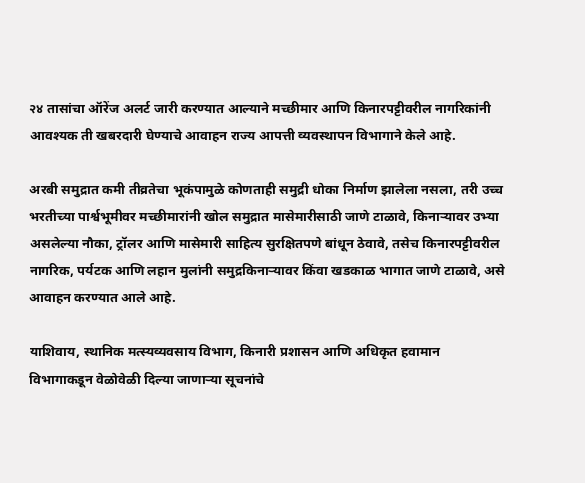२४ तासांचा ऑरेंज अलर्ट जारी करण्यात आल्याने मच्छीमार आणि किनारपट्टीवरील नागरिकांनी आवश्यक ती खबरदारी घेण्याचे आवाहन राज्य आपत्ती व्यवस्थापन विभागाने केले आहे.

अरबी समुद्रात कमी तीव्रतेचा भूकंपामुळे कोणताही समुद्री धोका निर्माण झालेला नसला, तरी उच्च भरतीच्या पार्श्वभूमीवर मच्छीमारांनी खोल समुद्रात मासेमारीसाठी जाणे टाळावे, किनाऱ्यावर उभ्या असलेल्या नौका, ट्रॉलर आणि मासेमारी साहित्य सुरक्षितपणे बांधून ठेवावे, तसेच किनारपट्टीवरील नागरिक, पर्यटक आणि लहान मुलांनी समुद्रकिनाऱ्यावर किंवा खडकाळ भागात जाणे टाळावे, असे आवाहन करण्यात आले आहे.

याशिवाय, स्थानिक मत्स्यव्यवसाय विभाग, किनारी प्रशासन आणि अधिकृत हवामान विभागाकडून वेळोवेळी दिल्या जाणाऱ्या सूचनांचे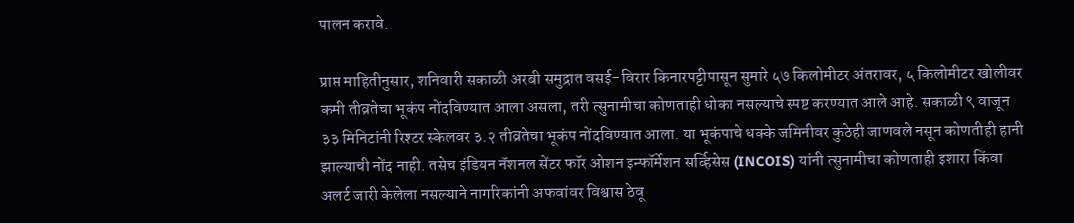पालन करावे.

प्राप्त माहितीनुसार, शनिवारी सकाळी अरबी समुद्रात वसई-विरार किनारपट्टीपासून सुमारे ५७ किलोमीटर अंतरावर, ५ किलोमीटर खोलीवर कमी तीव्रतेचा भूकंप नोंदविण्यात आला असला, तरी त्सुनामीचा कोणताही धोका नसल्याचे स्पष्ट करण्यात आले आहे. सकाळी ९ वाजून ३३ मिनिटांनी रिश्टर स्केलवर ३.२ तीव्रतेचा भूकंप नोंदविण्यात आला. या भूकंपाचे धक्के जमिनीवर कुठेही जाणवले नसून कोणतीही हानी झाल्याची नोंद नाही. तसेच इंडियन नॅशनल सेंटर फॉर ओशन इन्फॉर्मेशन सर्व्हिसेस (INCOIS) यांनी त्सुनामीचा कोणताही इशारा किंवा अलर्ट जारी केलेला नसल्याने नागरिकांनी अफवांवर विश्वास ठेवू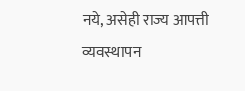नये, असेही राज्य आपत्ती व्यवस्थापन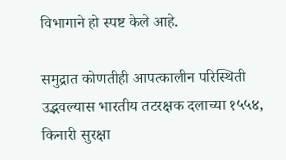विभागाने हो स्पष्ट केले आहे.

समुद्रात कोणतीही आपत्कालीन परिस्थिती उद्भवल्यास भारतीय तटरक्षक दलाच्या १५५४, किनारी सुरक्षा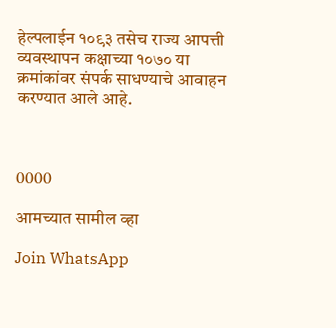हेल्पलाईन १०९३ तसेच राज्य आपत्ती व्यवस्थापन कक्षाच्या १०७० या क्रमांकांवर संपर्क साधण्याचे आवाहन करण्यात आले आहे.



0000

आमच्यात सामील व्हा

Join WhatsApp